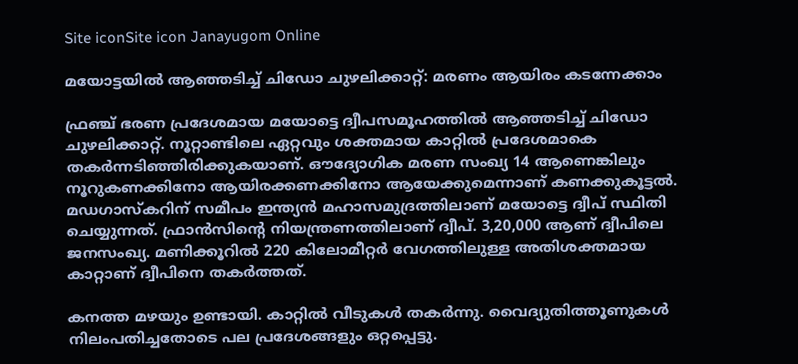Site iconSite icon Janayugom Online

മയോട്ടയില്‍ ആഞ്ഞടിച്ച് ചിഡോ ചുഴലിക്കാറ്റ്: മരണം ആയിരം കടന്നേക്കാം

ഫ്രഞ്ച് ഭരണ പ്രദേശമായ മയോട്ടെ ദ്വീപസമൂഹത്തില്‍ ആഞ്ഞടിച്ച് ചിഡോ ചുഴലിക്കാറ്റ്. നൂറ്റാണ്ടിലെ ഏറ്റവും ശക്തമായ കാറ്റില്‍ പ്രദേശമാകെ തകര്‍ന്നടിഞ്ഞിരിക്കുകയാണ്. ഔദ്യോഗിക മരണ സംഖ്യ 14 ആണെങ്കിലും നൂറുകണക്കിനോ ആയിരക്കണക്കിനോ ആയേക്കുമെന്നാണ് കണക്കുകൂട്ടല്‍. മഡഗാസ്കറിന് സമീപം ഇന്ത്യൻ മഹാസമുദ്രത്തിലാണ് മയോട്ടെ ദ്വീപ് സ്ഥിതി ചെയ്യുന്നത്. ഫ്രാൻസിന്റെ നിയന്ത്രണത്തിലാണ് ദ്വീപ്. 3,20,000 ആണ് ദ്വീപിലെ ജനസംഖ്യ. മണിക്കൂറിൽ 220 കിലോമീറ്റര്‍ വേഗത്തിലുള്ള അതിശക്തമായ കാറ്റാണ് ദ്വീപിനെ തകർത്തത്.

കനത്ത മഴയും ഉണ്ടായി. കാറ്റിൽ വീടുകള്‍ തകർന്നു. വൈദ്യുതിത്തൂണുകൾ നിലംപതിച്ചതോടെ പല പ്രദേശങ്ങളും ഒറ്റപ്പെട്ടു.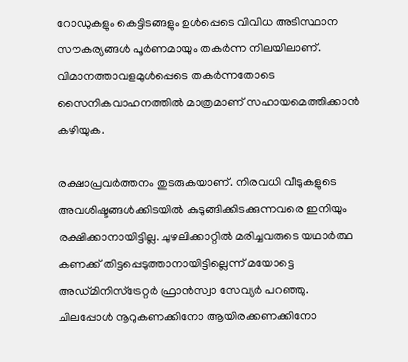റോഡുകളും കെട്ടിടങ്ങളും ഉൾപ്പെടെ വിവിധ അടിസ്ഥാന സൗകര്യങ്ങള്‍ പൂര്‍ണമായും തകര്‍ന്ന നിലയിലാണ്. വിമാനത്താവളമുള്‍പ്പെടെ തകര്‍ന്നതോടെ സൈനികവാഹനത്തില്‍ മാത്രമാണ് സഹായമെത്തിക്കാന്‍ കഴിയുക.

രക്ഷാപ്രവർത്തനം തുടരുകയാണ്. നിരവധി വീടുകളുടെ അവശിഷ്ടങ്ങൾക്കിടയിൽ കുടുങ്ങിക്കിടക്കുന്നവരെ ഇനിയും രക്ഷിക്കാനായിട്ടില്ല. ചുഴലിക്കാറ്റില്‍ മരിച്ചവരുടെ യഥാര്‍ത്ഥ കണക്ക് തിട്ടപ്പെടുത്താനായിട്ടില്ലെന്ന് മയോട്ടെ അഡ്മിനിസ്ട്രേറ്റർ ഫ്രാൻസ്വാ സേവ്യർ പറഞ്ഞു. ചിലപ്പോള്‍ നൂറുകണക്കിനോ ആയിരക്കണക്കിനോ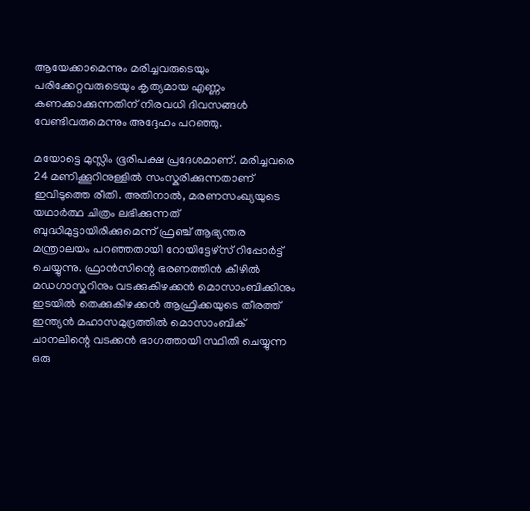ആയേക്കാമെന്നും മരിച്ചവരുടെയും പരിക്കേറ്റവരുടെയും കൃത്യമായ എണ്ണം കണക്കാക്കുന്നതിന് നിരവധി ദിവസങ്ങള്‍ വേണ്ടിവരുമെന്നും അദ്ദേഹം പറഞ്ഞു.

മയോട്ടെ മുസ്ലിം ഭൂരിപക്ഷ പ്രദേശമാണ്. മരിച്ചവരെ 24 മണിക്കൂറിനുള്ളിൽ സംസ്കരിക്കുന്നതാണ് ഇവിടുത്തെ രീതി. അതിനാൽ, മരണസംഖ്യയുടെ യഥാർത്ഥ ചിത്രം ലഭിക്കുന്നത് ബുദ്ധിമുട്ടായിരിക്കുമെന്ന് ഫ്രഞ്ച് ആഭ്യന്തര മന്ത്രാലയം പറഞ്ഞതായി റോയിട്ടേഴ്‌സ് റിപ്പോർട്ട് ചെയ്യുന്നു. ഫ്രാൻസിന്റെ ഭരണത്തിൻ കീഴിൽ മഡഗാസ്കറിനും വടക്കുകിഴക്കൻ മൊസാംബിക്കിനും ഇടയിൽ തെക്കുകിഴക്കൻ ആഫ്രിക്കയുടെ തീരത്ത് ഇന്ത്യൻ മഹാസമുദ്രത്തിൽ മൊസാംബിക് ചാനലിന്റെ വടക്കൻ ഭാഗത്തായി സ്ഥിതി ചെയ്യുന്ന ഒരു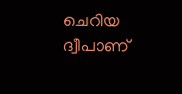ചെറിയ ദ്വീപാണ്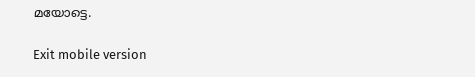മയോട്ടെ.

Exit mobile version